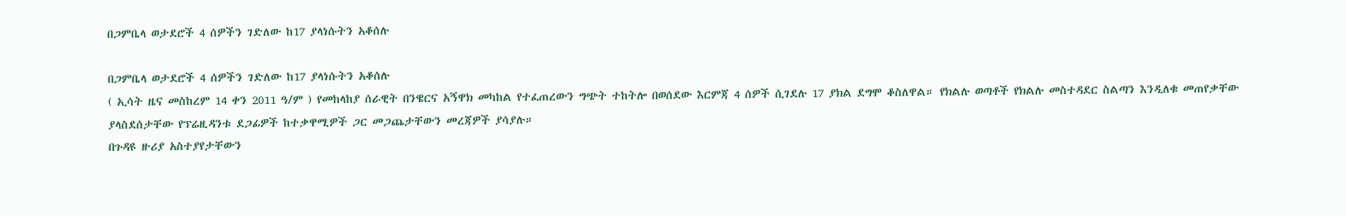በጋምቤላ ወታደሮች 4 ሰዎችን ገድለው ከ17 ያላነሱትን አቆሰሉ

በጋምቤላ ወታደሮች 4 ሰዎችን ገድለው ከ17 ያላነሱትን አቆሰሉ
( ኢሳት ዜና መስከረም 14 ቀን 2011 ዓ/ም ) የመከላከያ ሰራዊት በንዌርና አኝዋክ መካከል የተፈጠረውን ግጭት ተከትሎ በወሰደው እርምጃ 4 ሰዎች ሲገደሉ 17 ያክል ደግሞ ቆስለዋል። የክልሉ ወጣቶች የክልሉ መስተዳደር ስልጣን እንዲለቁ መጠየቃቸው ያላስደሰታቸው የፕሬዚዳንቱ ደጋፊዎች ከተቃዋሚዎች ጋር መጋጨታቸውን መረጃዎች ያሳያሉ።
በጉዳዩ ዙሪያ አስተያየታቸውን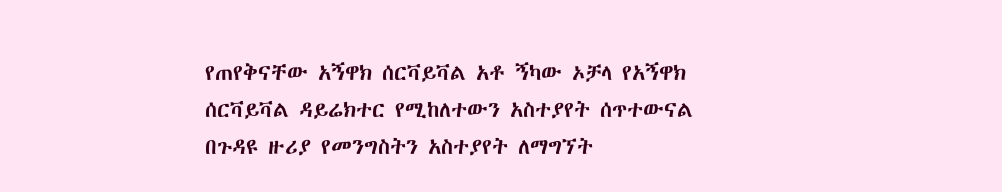የጠየቅናቸው አኝዋክ ሰርቫይቫል አቶ ኝካው ኦቻላ የአኝዋክ ሰርቫይቫል ዳይሬክተር የሚከለተውን አስተያየት ሰጥተውናል
በጉዳዩ ዙሪያ የመንግስትን አስተያየት ለማግኘት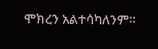ሞክረን አልተሳካለንም።